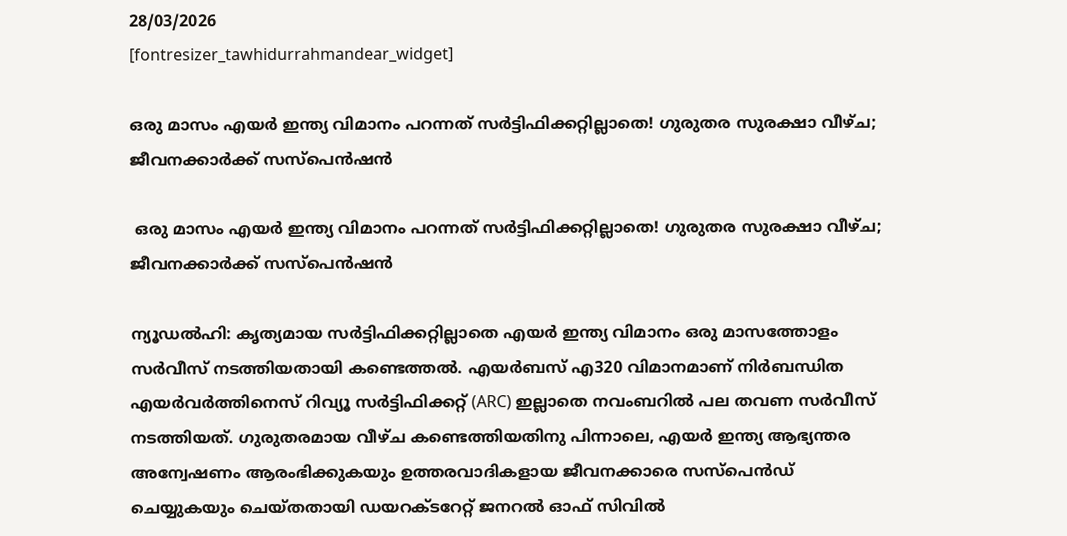28/03/2026
[fontresizer_tawhidurrahmandear_widget]

ഒരു മാസം എയര്‍ ഇന്ത്യ വിമാനം പറന്നത് സര്‍ട്ടിഫിക്കറ്റില്ലാതെ! ഗുരുതര സുരക്ഷാ വീഴ്ച; ജീവനക്കാര്‍ക്ക് സസ്‌പെന്‍ഷന്‍

 ഒരു മാസം എയര്‍ ഇന്ത്യ വിമാനം പറന്നത് സര്‍ട്ടിഫിക്കറ്റില്ലാതെ! ഗുരുതര സുരക്ഷാ വീഴ്ച; ജീവനക്കാര്‍ക്ക് സസ്‌പെന്‍ഷന്‍

ന്യൂഡൽഹി: കൃത്യമായ സര്‍ട്ടിഫിക്കറ്റില്ലാതെ എയർ ഇന്ത്യ വിമാനം ഒരു മാസത്തോളം സര്‍വീസ് നടത്തിയതായി കണ്ടെത്തല്‍. എയർബസ് എ320 വിമാനമാണ് നിർബന്ധിത എയർവർത്തിനെസ് റിവ്യൂ സർട്ടിഫിക്കറ്റ് (ARC) ഇല്ലാതെ നവംബറിൽ പല തവണ സർവീസ് നടത്തിയത്. ഗുരുതരമായ വീഴ്ച കണ്ടെത്തിയതിനു പിന്നാലെ, എയർ ഇന്ത്യ ആഭ്യന്തര അന്വേഷണം ആരംഭിക്കുകയും ഉത്തരവാദികളായ ജീവനക്കാരെ സസ്‌പെൻഡ് ചെയ്യുകയും ചെയ്തതായി ഡയറക്ടറേറ്റ് ജനറൽ ഓഫ് സിവിൽ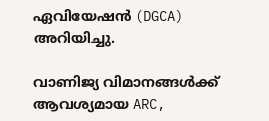ഏവിയേഷൻ (DGCA) അറിയിച്ചു.

വാണിജ്യ വിമാനങ്ങൾക്ക് ആവശ്യമായ ARC,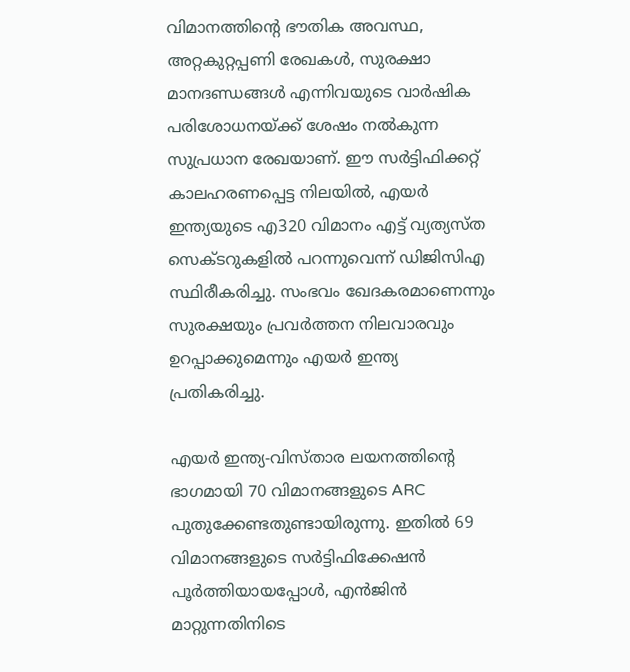വിമാനത്തിന്റെ ഭൗതിക അവസ്ഥ, അറ്റകുറ്റപ്പണി രേഖകൾ, സുരക്ഷാ മാനദണ്ഡങ്ങൾ എന്നിവയുടെ വാർഷിക പരിശോധനയ്ക്ക് ശേഷം നൽകുന്ന സുപ്രധാന രേഖയാണ്. ഈ സർട്ടിഫിക്കറ്റ് കാലഹരണപ്പെട്ട നിലയിൽ, എയർ ഇന്ത്യയുടെ എ320 വിമാനം എട്ട് വ്യത്യസ്ത സെക്ടറുകളിൽ പറന്നുവെന്ന് ഡിജിസിഎ സ്ഥിരീകരിച്ചു. സംഭവം ഖേദകരമാണെന്നും സുരക്ഷയും പ്രവർത്തന നിലവാരവും ഉറപ്പാക്കുമെന്നും എയർ ഇന്ത്യ പ്രതികരിച്ചു.

എയർ ഇന്ത്യ-വിസ്താര ലയനത്തിന്റെ ഭാഗമായി 70 വിമാനങ്ങളുടെ ARC പുതുക്കേണ്ടതുണ്ടായിരുന്നു. ഇതിൽ 69 വിമാനങ്ങളുടെ സർട്ടിഫിക്കേഷൻ പൂർത്തിയായപ്പോൾ, എൻജിൻ മാറ്റുന്നതിനിടെ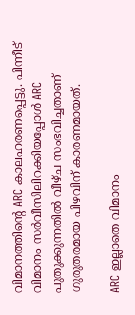വിമാനത്തിന്റെ ARC കാലഹരണപ്പെട്ടു. പിന്നീട് വിമാനം സർവീസിലിറക്കിയപ്പോൾ ARC പുതുക്കുന്നതിൽ വീഴ്ച സംഭവിച്ചതാണ് ഗുരുതരമായ പിഴവിന് കാരണമായത്.

ARC ഇല്ലാതെ വിമാനം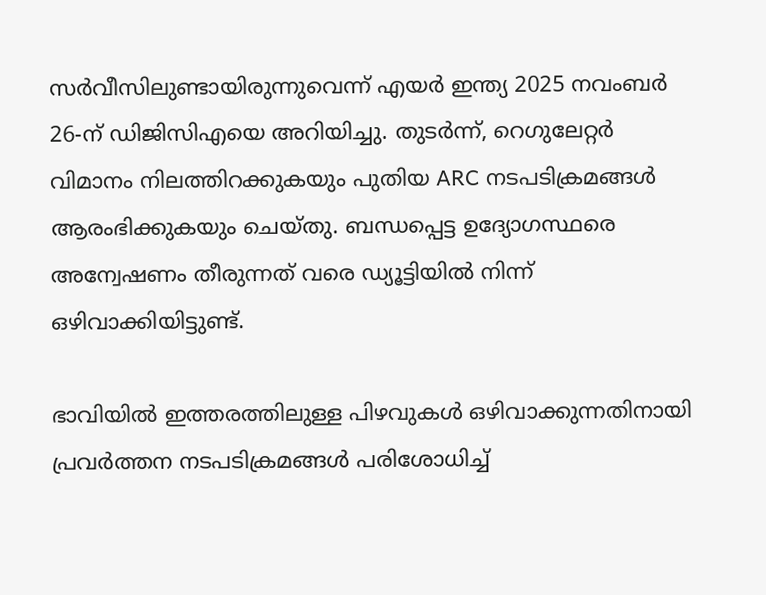സർവീസിലുണ്ടായിരുന്നുവെന്ന് എയർ ഇന്ത്യ 2025 നവംബർ 26-ന് ഡിജിസിഎയെ അറിയിച്ചു. തുടർന്ന്, റെഗുലേറ്റർ വിമാനം നിലത്തിറക്കുകയും പുതിയ ARC നടപടിക്രമങ്ങൾ ആരംഭിക്കുകയും ചെയ്തു. ബന്ധപ്പെട്ട ഉദ്യോഗസ്ഥരെ അന്വേഷണം തീരുന്നത് വരെ ഡ്യൂട്ടിയിൽ നിന്ന് ഒഴിവാക്കിയിട്ടുണ്ട്.

ഭാവിയിൽ ഇത്തരത്തിലുള്ള പിഴവുകൾ ഒഴിവാക്കുന്നതിനായി പ്രവർത്തന നടപടിക്രമങ്ങൾ പരിശോധിച്ച്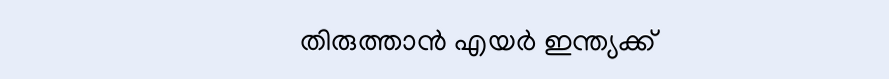തിരുത്താൻ എയർ ഇന്ത്യക്ക്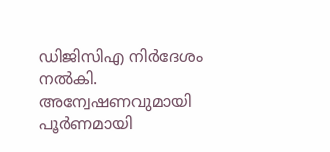ഡിജിസിഎ നിർദേശം നൽകി. അന്വേഷണവുമായി പൂർണമായി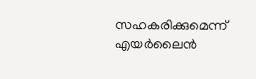സഹകരിക്കുമെന്ന് എയർലൈൻ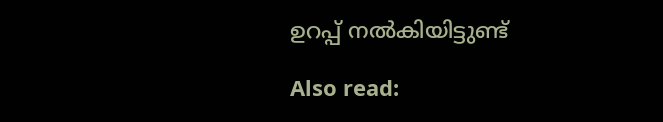ഉറപ്പ് നൽകിയിട്ടുണ്ട്

Also read: